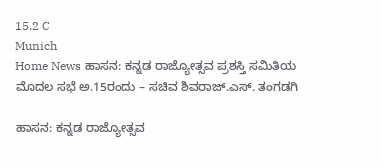15.2 C
Munich
Home News ಹಾಸನ: ಕನ್ನಡ ರಾಜ್ಯೋತ್ಸವ ಪ್ರಶಸ್ತಿ ಸಮಿತಿಯ ಮೊದಲ ಸಭೆ ಅ.15ರಂದು – ಸಚಿವ ಶಿವರಾಜ್.ಎಸ್. ತಂಗಡಗಿ

ಹಾಸನ: ಕನ್ನಡ ರಾಜ್ಯೋತ್ಸವ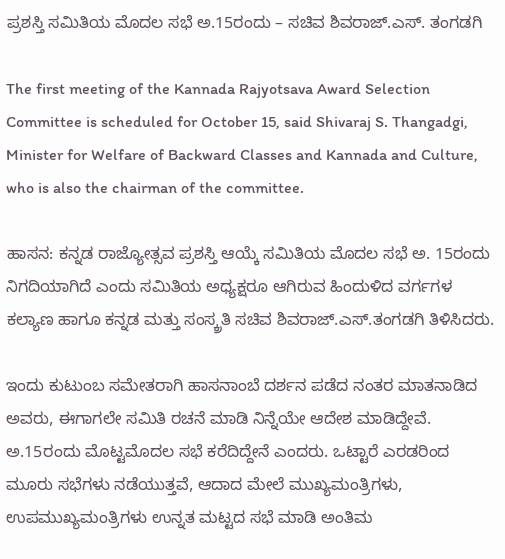ಪ್ರಶಸ್ತಿ ಸಮಿತಿಯ ಮೊದಲ ಸಭೆ ಅ.15ರಂದು – ಸಚಿವ ಶಿವರಾಜ್.ಎಸ್. ತಂಗಡಗಿ

The first meeting of the Kannada Rajyotsava Award Selection Committee is scheduled for October 15, said Shivaraj S. Thangadgi, Minister for Welfare of Backward Classes and Kannada and Culture, who is also the chairman of the committee.

ಹಾಸನ: ಕನ್ನಡ ರಾಜ್ಯೋತ್ಸವ ಪ್ರಶಸ್ತಿ ಆಯ್ಕೆ ಸಮಿತಿಯ ಮೊದಲ ಸಭೆ ಅ. 15ರಂದು ನಿಗದಿಯಾಗಿದೆ ಎಂದು ಸಮಿತಿಯ ಅಧ್ಯಕ್ಷರೂ ಆಗಿರುವ ಹಿಂದುಳಿದ ವರ್ಗಗಳ ಕಲ್ಯಾಣ ಹಾಗೂ ಕನ್ನಡ ಮತ್ತು ಸಂಸ್ಕ್ರತಿ ಸಚಿವ ಶಿವರಾಜ್.ಎಸ್.ತಂಗಡಗಿ ತಿಳಿಸಿದರು.

ಇಂದು ಕುಟುಂಬ ಸಮೇತರಾಗಿ ಹಾಸನಾಂಬೆ ದರ್ಶನ ಪಡೆದ ನಂತರ ಮಾತನಾಡಿದ ಅವರು, ಈಗಾಗಲೇ ಸಮಿತಿ ರಚನೆ ಮಾಡಿ ನಿನ್ನೆಯೇ ಆದೇಶ ಮಾಡಿದ್ದೇವೆ. ಅ.15ರಂದು ಮೊಟ್ಟಮೊದಲ ಸಭೆ ಕರೆದಿದ್ದೇನೆ ಎಂದರು. ಒಟ್ಟಾರೆ ಎರಡರಿಂದ ಮೂರು ಸಭೆಗಳು ನಡೆಯುತ್ತವೆ, ಆದಾದ ಮೇಲೆ ಮುಖ್ಯಮಂತ್ರಿಗಳು, ಉಪಮುಖ್ಯಮಂತ್ರಿಗಳು ಉನ್ನತ ಮಟ್ಟದ ಸಭೆ ಮಾಡಿ ಅಂತಿಮ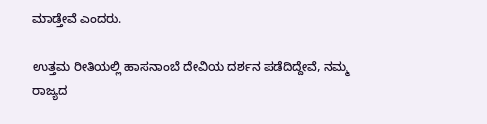ಮಾಡ್ತೇವೆ ಎಂದರು.

ಉತ್ತಮ ರೀತಿಯಲ್ಲಿ ಹಾಸನಾಂಬೆ ದೇವಿಯ ದರ್ಶನ ಪಡೆದಿದ್ದೇವೆ, ನಮ್ಮ ರಾಜ್ಯದ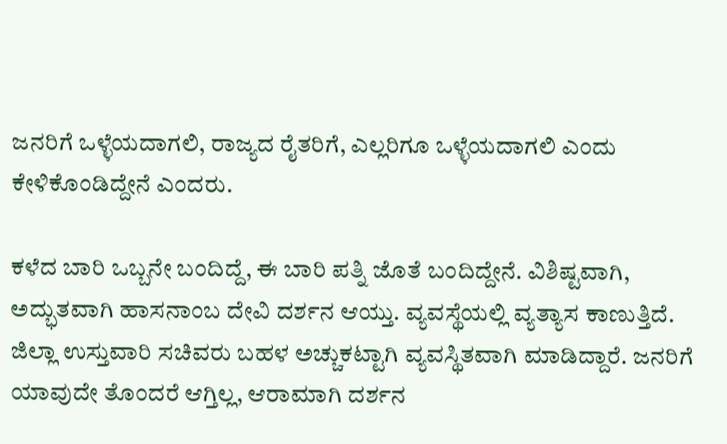ಜನರಿಗೆ ಒಳ್ಳೆಯದಾಗಲಿ, ರಾಜ್ಯದ ರೈತರಿಗೆ, ಎಲ್ಲರಿಗೂ ಒಳ್ಳೆಯದಾಗಲಿ ಎಂದು ಕೇಳಿಕೊಂಡಿದ್ದೇನೆ ಎಂದರು.

ಕಳೆದ ಬಾರಿ ಒಬ್ಬನೇ ಬಂದಿದ್ದೆ, ಈ ಬಾರಿ ಪತ್ನಿ ಜೊತೆ ಬಂದಿದ್ದೇನೆ. ವಿಶಿಷ್ಟವಾಗಿ, ಅದ್ಭುತವಾಗಿ ಹಾಸನಾಂಬ ದೇವಿ ದರ್ಶನ ಆಯ್ತು. ವ್ಯವಸ್ಥೆಯಲ್ಲಿ ವ್ಯತ್ಯಾಸ ಕಾಣುತ್ತಿದೆ. ಜಿಲ್ಲಾ ಉಸ್ತುವಾರಿ ಸಚಿವರು ಬಹಳ ಅಚ್ಚುಕಟ್ಟಾಗಿ ವ್ಯವಸ್ಥಿತವಾಗಿ ಮಾಡಿದ್ದಾರೆ. ಜನರಿಗೆ ಯಾವುದೇ ತೊಂದರೆ ಆಗ್ತಿಲ್ಲ, ಆರಾಮಾಗಿ ದರ್ಶನ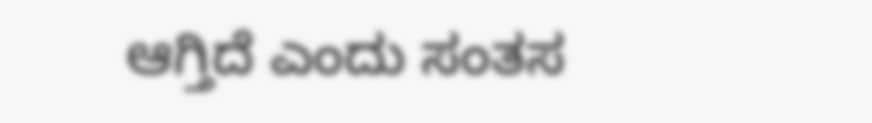ಆಗ್ತಿದೆ ಎಂದು ಸಂತಸ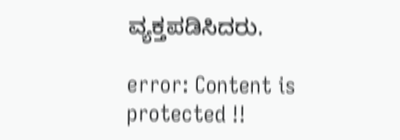ವ್ಯಕ್ತಪಡಿಸಿದರು.

error: Content is protected !!